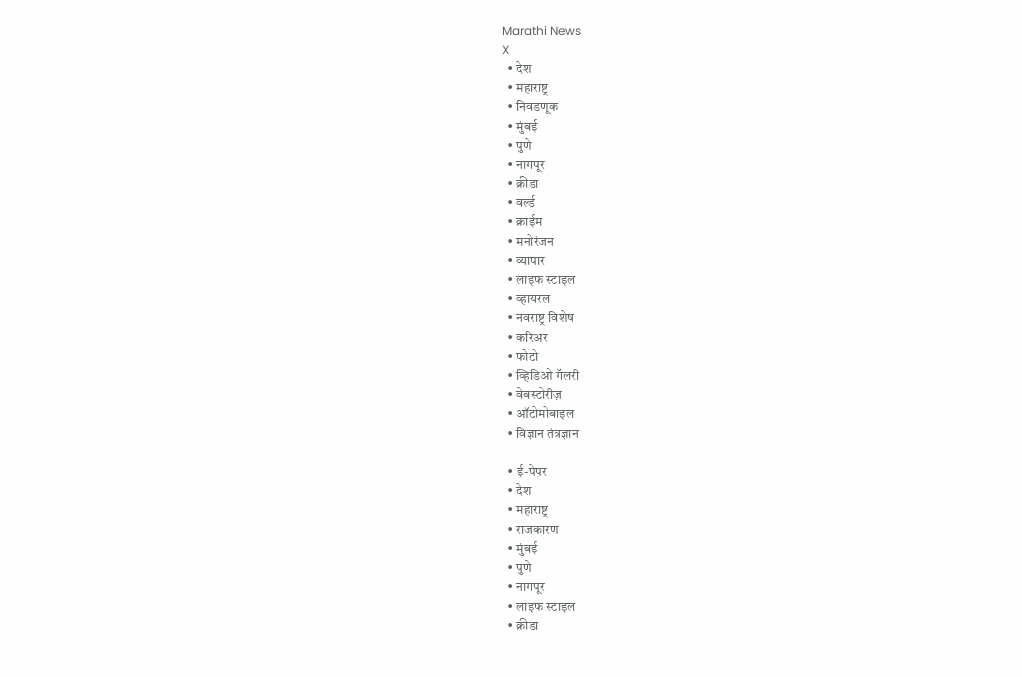Marathi News
X
  • देश
  • महाराष्ट्र
  • निवडणूक
  • मुंबई
  • पुणे
  • नागपूर
  • क्रीडा
  • वर्ल्ड
  • क्राईम
  • मनोरंजन
  • व्यापार
  • लाइफ स्टाइल
  • व्हायरल
  • नवराष्ट्र विशेष
  • करिअर
  • फोटो
  • व्हिडिओ गॅलरी
  • वेबस्टोरीज़
  • ऑटोमोबाइल
  • विज्ञान तंत्रज्ञान

  • ई-पेपर
  • देश
  • महाराष्ट्र
  • राजकारण
  • मुंबई
  • पुणे
  • नागपूर
  • लाइफ स्टाइल
  • क्रीडा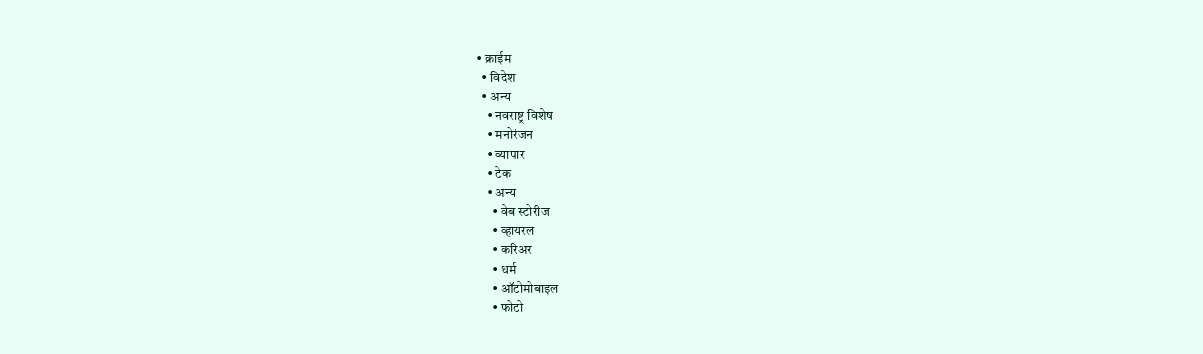• क्राईम
  • विदेश
  • अन्य
    • नवराष्ट्र विशेष
    • मनोरंजन
    • व्यापार
    • टेक
    • अन्य
      • वेब स्टोरीज
      • व्हायरल
      • करिअर
      • धर्म
      • ऑटोमोबाइल
      • फोटो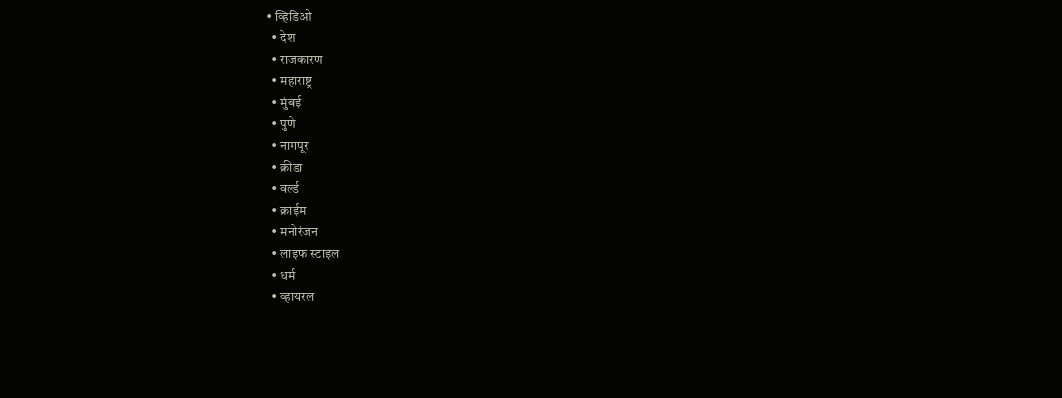• व्हिडिओ
  • देश
  • राजकारण
  • महाराष्ट्र
  • मुंबई
  • पुणे
  • नागपूर
  • क्रीडा
  • वर्ल्ड
  • क्राईम
  • मनोरंजन
  • लाइफ स्टाइल
  • धर्म
  • व्हायरल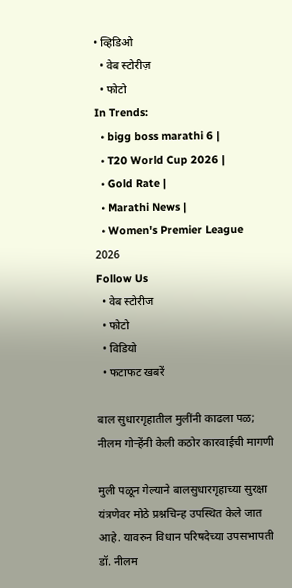• व्हिडिओ
  • वेब स्टोरीज़
  • फोटो
In Trends:
  • bigg boss marathi 6 |
  • T20 World Cup 2026 |
  • Gold Rate |
  • Marathi News |
  • Women's Premier League 2026
Follow Us
  • वेब स्टोरीज
  • फोटो
  • विडियो
  • फटाफट खबरें

बाल सुधारगृहातील मुलींनी काढला पळ; नीलम गोऱ्हेंनी केली कठोर कारवाईची मागणी

मुली पळून गेल्याने बालसुधारगृहाच्या सुरक्षा यंत्रणेवर मोठे प्रश्नचिन्ह उपस्थित केले जात आहे. यावरुन विधान परिषदेच्या उपसभापती डॉ. नीलम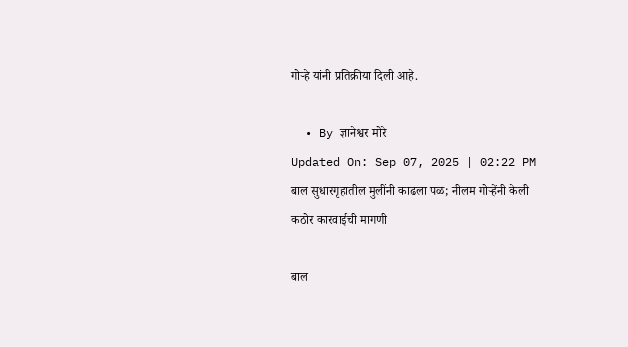गोऱ्हे यांनी प्रतिक्रीया दिली आहे.

  • By ज्ञानेश्वर मोरे
Updated On: Sep 07, 2025 | 02:22 PM
बाल सुधारगृहातील मुलींनी काढला पळ; नीलम गोऱ्हेंनी केली कठोर कारवाईची मागणी

बाल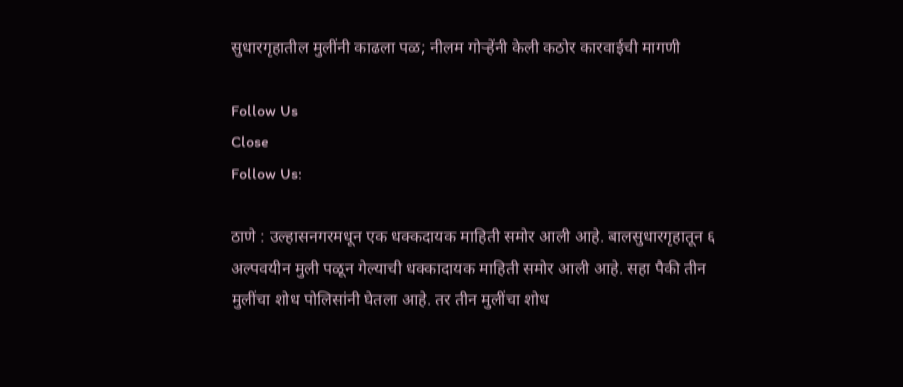सुधारगृहातील मुलींनी काढला पळ; नीलम गोऱ्हेंनी केली कठोर कारवाईची मागणी

Follow Us
Close
Follow Us:

ठाणे : उल्हासनगरमधून एक धक्कदायक माहिती समोर आली आहे. बालसुधारगृहातून ६ अल्पवयीन मुली पळून गेल्याची धक्कादायक माहिती समोर आली आहे. सहा पैकी तीन मुलींचा शोध पोलिसांनी घेतला आहे. तर तीन मुलींचा शोध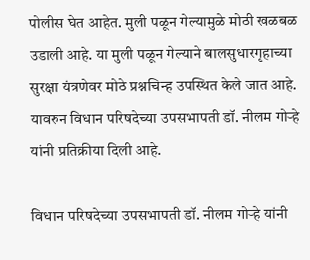पोलीस घेत आहेत. मुली पळून गेल्यामुळे मोठी खळबळ उडाली आहे. या मुली पळून गेल्याने बालसुधारगृहाच्या सुरक्षा यंत्रणेवर मोठे प्रश्नचिन्ह उपस्थित केले जात आहे. यावरुन विधान परिषदेच्या उपसभापती डॉ. नीलम गोऱ्हे यांनी प्रतिक्रीया दिली आहे.

विधान परिषदेच्या उपसभापती डॉ. नीलम गोऱ्हे यांनी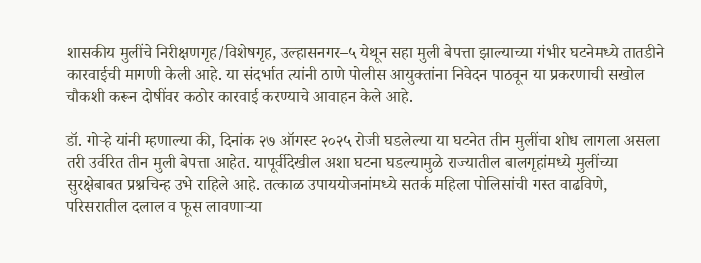शासकीय मुलींचे निरीक्षणगृह/विशेषगृह, उल्हासनगर–५ येथून सहा मुली बेपत्ता झाल्याच्या गंभीर घटनेमध्ये तातडीने कारवाईची मागणी केली आहे. या संदर्भात त्यांनी ठाणे पोलीस आयुक्तांना निवेदन पाठवून या प्रकरणाची सखोल चौकशी करून दोषींवर कठोर कारवाई करण्याचे आवाहन केले आहे.

डॉ. गोऱ्हे यांनी म्हणाल्या की, दिनांक २७ ऑगस्ट २०२५ रोजी घडलेल्या या घटनेत तीन मुलींचा शोध लागला असला तरी उर्वरित तीन मुली बेपत्ता आहेत. यापूर्वीदेखील अशा घटना घडल्यामुळे राज्यातील बालगृहांमध्ये मुलींच्या सुरक्षेबाबत प्रश्नचिन्ह उभे राहिले आहे. तत्काळ उपाययोजनांमध्ये सतर्क महिला पोलिसांची गस्त वाढविणे, परिसरातील दलाल व फूस लावणाऱ्या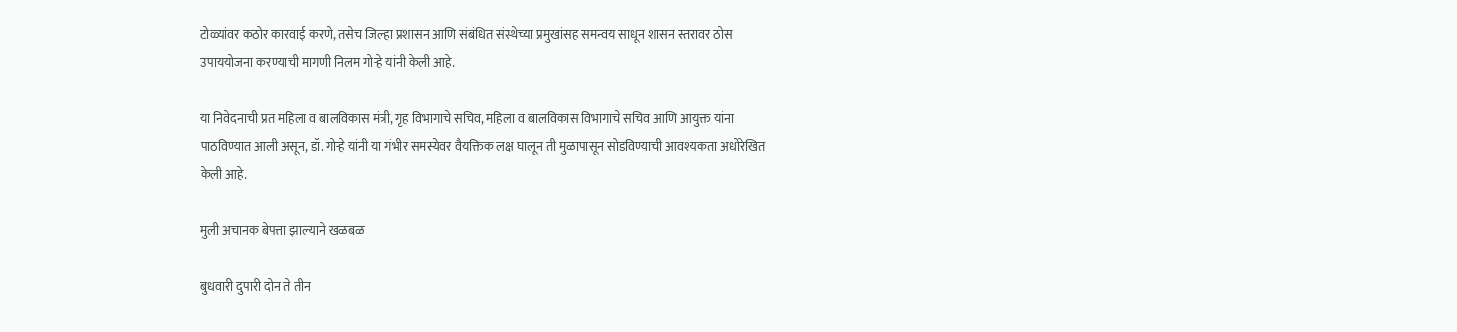टोळ्यांवर कठोर कारवाई करणे, तसेच जिल्हा प्रशासन आणि संबंधित संस्थेच्या प्रमुखांसह समन्वय साधून शासन स्तरावर ठोस उपाययोजना करण्याची मागणी निलम गोऱ्हे यांनी केली आहे.

या निवेदनाची प्रत महिला व बालविकास मंत्री, गृह विभागाचे सचिव, महिला व बालविकास विभागाचे सचिव आणि आयुक्त यांना पाठविण्यात आली असून, डॉ. गोऱ्हे यांनी या गंभीर समस्येवर वैयक्तिक लक्ष घालून ती मुळापासून सोडविण्याची आवश्यकता अधोरेखित केली आहे.

मुली अचानक बेपत्ता झाल्याने खळबळ

बुधवारी दुपारी दोन ते तीन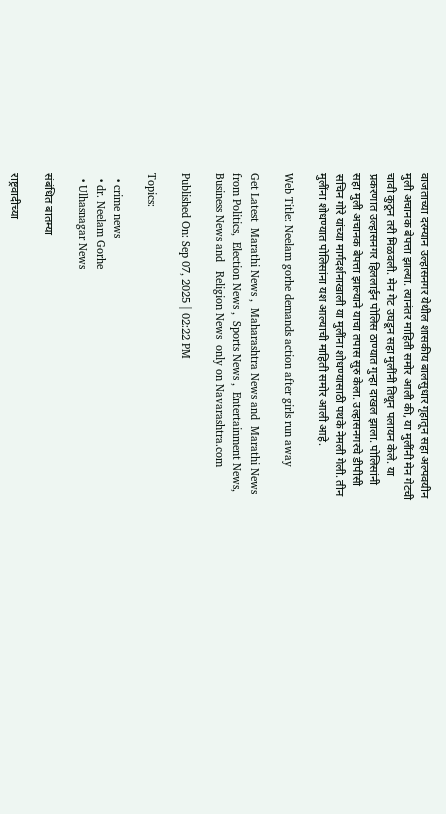वाजताच्या दरम्यान उल्हासनगर येथील शासकीय बालसुधार गृहातून सहा अल्पवयीन मुली अचानक बेपत्ता झाल्या. त्यानंतर माहिती समोर आली की, या मुलींनी मेन गेटची चावी कुठून तरी मिळवली. मेन गेट उघडून सहा मुलींनी तिथून पलायन केले. या प्रकरणात उल्हासनगर हिललाईन पोलिस ठाण्यात गुन्हा दाखल झाला. पोलिसांनी सहा मुली अचानक बेपत्ता झाल्याने याचा तपास सुरु केला. उल्हासनगरचे डीपीसी सचिन गोरे यांच्या मार्गदर्शनाखाली या मुलींना शोधण्यासाठी पथके नेमली गेली. तीन मुलींना शोधण्यात पोलिसांना यश आल्याची माहिती समोर आली आहे.

Web Title: Neelam gorhe demands action after girls run away

Get Latest  Marathi News ,  Maharashtra News and  Marathi News from Politics,  Election News ,  Sports News ,  Entertainment News,  Business News and   Religion News  only on Navarashtra.com

Published On: Sep 07, 2025 | 02:22 PM

Topics:

  • crime news
  • dr. Neelam Gorhe
  • Ulhasnagar News

संबंधित बातम्या

राष्ट्रवादीच्या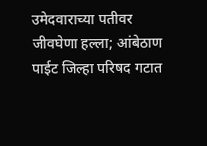उमेदवाराच्या पतीवर जीवघेणा हल्ला; आंबेठाण पाईट जिल्हा परिषद गटात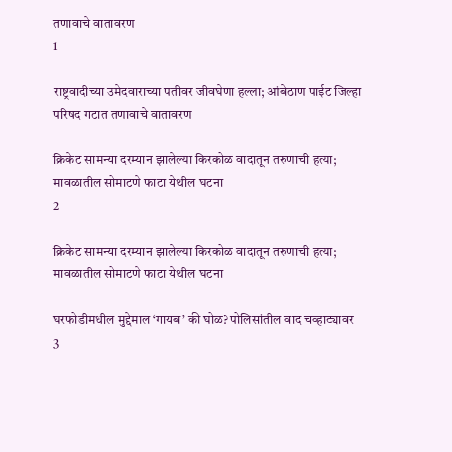तणावाचे वातावरण
1

राष्ट्रवादीच्या उमेदवाराच्या पतीवर जीवघेणा हल्ला; आंबेठाण पाईट जिल्हा परिषद गटात तणावाचे वातावरण

क्रिकेट सामन्या दरम्यान झालेल्या किरकोळ वादातून तरुणाची हत्या; मावळातील सोमाटणे फाटा येथील घटना
2

क्रिकेट सामन्या दरम्यान झालेल्या किरकोळ वादातून तरुणाची हत्या; मावळातील सोमाटणे फाटा येथील घटना

घरफोडीमधील मुद्देमाल ‘गायब’ की घोळ? पोलिसांतील वाद चव्हाट्यावर
3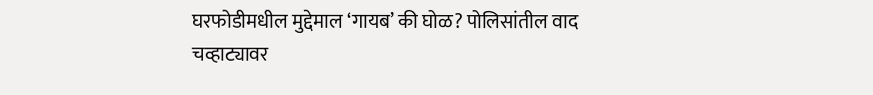घरफोडीमधील मुद्देमाल ‘गायब’ की घोळ? पोलिसांतील वाद चव्हाट्यावर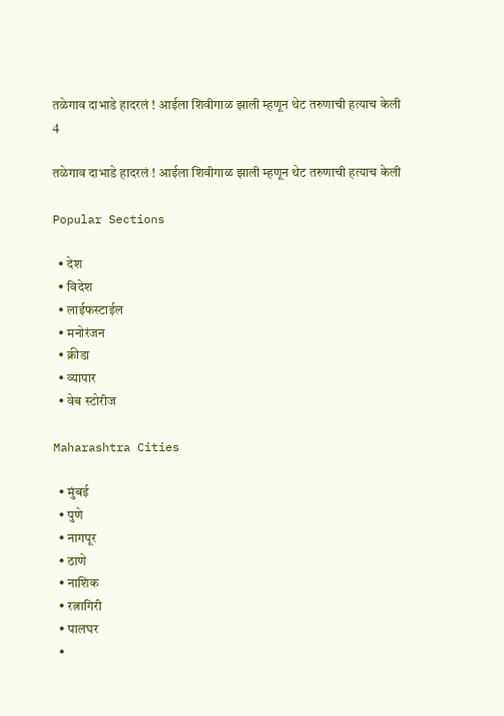तळेगाव दाभाडे हादरलं ! आईला शिवीगाळ झाली म्हणून थेट तरुणाची हत्याच केली
4

तळेगाव दाभाडे हादरलं ! आईला शिवीगाळ झाली म्हणून थेट तरुणाची हत्याच केली

Popular Sections

  • देश
  • विदेश
  • लाईफस्टाईल
  • मनोरंजन
  • क्रीडा
  • व्यापार
  • वेब स्टोरीज

Maharashtra Cities

  • मुंबई
  • पुणे
  • नागपूर
  • ठाणे
  • नाशिक
  • रत्नागिरी
  • पालघर
  •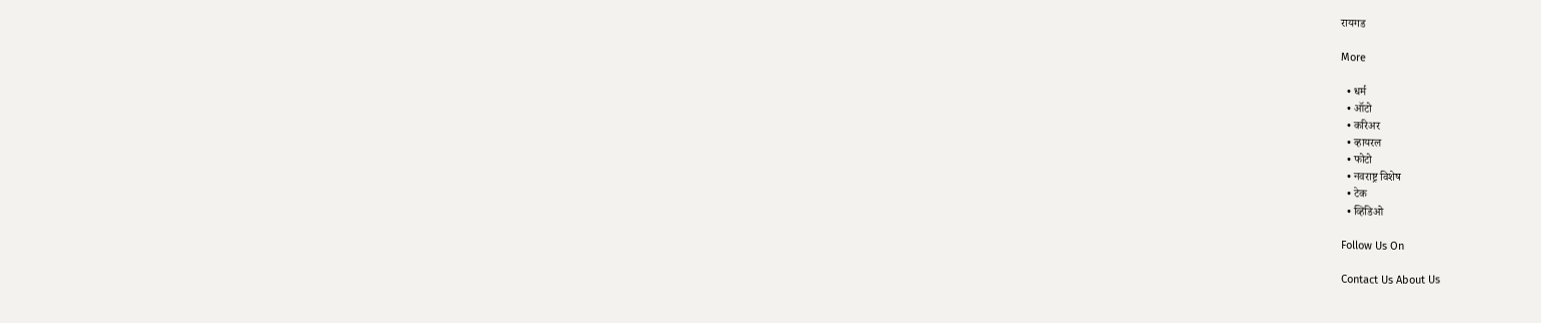रायगड

More

  • धर्म
  • ऑटो
  • करिअर
  • व्हायरल
  • फोटो
  • नवराष्ट्र विशेष
  • टेक
  • व्हिडिओ

Follow Us On

Contact Us About Us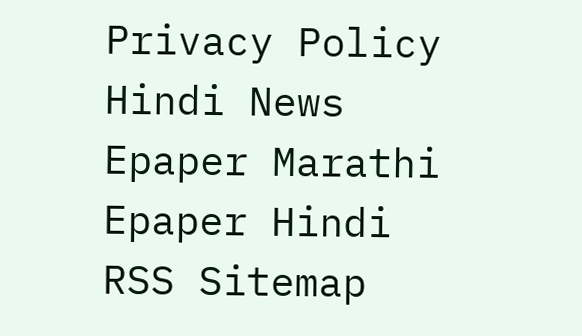Privacy Policy
Hindi News Epaper Marathi Epaper Hindi RSS Sitemap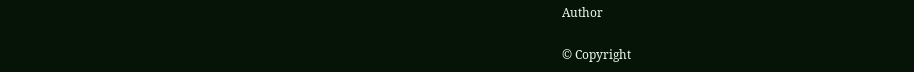Author

© Copyright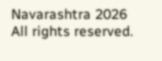Navarashtra 2026 All rights reserved.